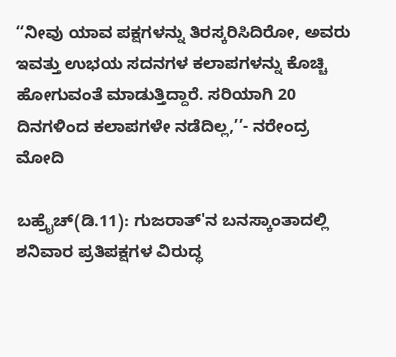‘‘ನೀವು ಯಾವ ಪಕ್ಷಗಳನ್ನು ತಿರಸ್ಕರಿಸಿದಿರೋ, ಅವರು ಇವತ್ತು ಉಭಯ ಸದನಗಳ ಕಲಾಪಗಳನ್ನು ಕೊಚ್ಚಿ ಹೋಗುವಂತೆ ಮಾಡುತ್ತಿದ್ದಾರೆ. ಸರಿಯಾಗಿ 20 ದಿನಗಳಿಂದ ಕಲಾಪಗಳೇ ನಡೆದಿಲ್ಲ,’’- ನರೇಂದ್ರ ಮೋದಿ

ಬಹ್ರೈಚ್(ಡಿ.11): ಗುಜರಾತ್‌'ನ ಬನಸ್ಕಾಂತಾದಲ್ಲಿ ಶನಿವಾರ ಪ್ರತಿಪಕ್ಷಗಳ ವಿರುದ್ಧ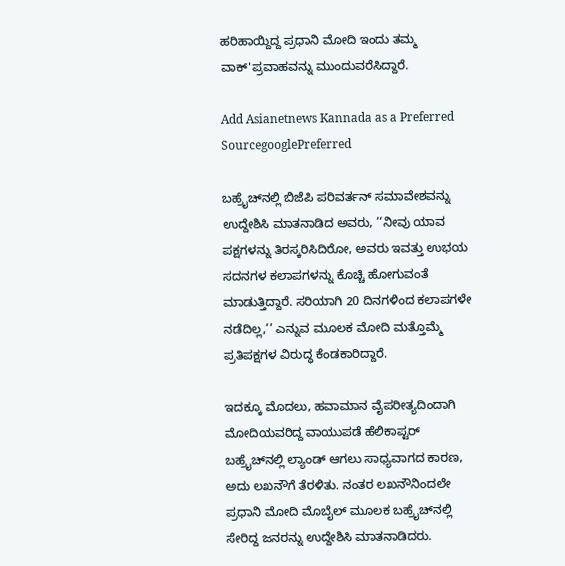ಹರಿಹಾಯ್ದಿದ್ದ ಪ್ರಧಾನಿ ಮೋದಿ ಇಂದು ತಮ್ಮ ವಾಕ್'ಪ್ರವಾಹವನ್ನು ಮುಂದುವರೆಸಿದ್ದಾರೆ.

Add Asianetnews Kannada as a Preferred SourcegooglePreferred

ಬಹ್ರೈಚ್‌ನಲ್ಲಿ ಬಿಜೆಪಿ ಪರಿವರ್ತನ್ ಸಮಾವೇಶವನ್ನು ಉದ್ದೇಶಿಸಿ ಮಾತನಾಡಿದ ಅವರು, ‘‘ನೀವು ಯಾವ ಪಕ್ಷಗಳನ್ನು ತಿರಸ್ಕರಿಸಿದಿರೋ, ಅವರು ಇವತ್ತು ಉಭಯ ಸದನಗಳ ಕಲಾಪಗಳನ್ನು ಕೊಚ್ಚಿ ಹೋಗುವಂತೆ ಮಾಡುತ್ತಿದ್ದಾರೆ. ಸರಿಯಾಗಿ 20 ದಿನಗಳಿಂದ ಕಲಾಪಗಳೇ ನಡೆದಿಲ್ಲ,’’ ಎನ್ನುವ ಮೂಲಕ ಮೋದಿ ಮತ್ತೊಮ್ಮೆ ಪ್ರತಿಪಕ್ಷಗಳ ವಿರುದ್ಧ ಕೆಂಡಕಾರಿದ್ದಾರೆ.

ಇದಕ್ಕೂ ಮೊದಲು, ಹವಾಮಾನ ವೈಪರೀತ್ಯದಿಂದಾಗಿ ಮೋದಿಯವರಿದ್ದ ವಾಯುಪಡೆ ಹೆಲಿಕಾಪ್ಟರ್ ಬಹ್ರೈಚ್‌ನಲ್ಲಿ ಲ್ಯಾಂಡ್ ಆಗಲು ಸಾಧ್ಯವಾಗದ ಕಾರಣ, ಅದು ಲಖನೌಗೆ ತೆರಳಿತು. ನಂತರ ಲಖನೌನಿಂದಲೇ ಪ್ರಧಾನಿ ಮೋದಿ ಮೊಬೈಲ್ ಮೂಲಕ ಬಹ್ರೈಚ್‌ನಲ್ಲಿ ಸೇರಿದ್ದ ಜನರನ್ನು ಉದ್ದೇಶಿಸಿ ಮಾತನಾಡಿದರು.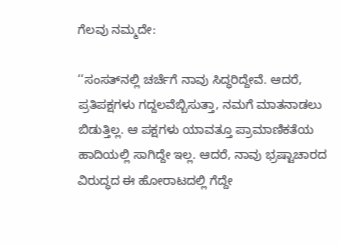ಗೆಲವು ನಮ್ಮದೇ:

‘‘ಸಂಸತ್‌ನಲ್ಲಿ ಚರ್ಚೆಗೆ ನಾವು ಸಿದ್ಧರಿದ್ದೇವೆ. ಆದರೆ, ಪ್ರತಿಪಕ್ಷಗಳು ಗದ್ದಲವೆಬ್ಬಿಸುತ್ತಾ, ನಮಗೆ ಮಾತನಾಡಲು ಬಿಡುತ್ತಿಲ್ಲ. ಆ ಪಕ್ಷಗಳು ಯಾವತ್ತೂ ಪ್ರಾಮಾಣಿಕತೆಯ ಹಾದಿಯಲ್ಲಿ ಸಾಗಿದ್ದೇ ಇಲ್ಲ. ಆದರೆ, ನಾವು ಭ್ರಷ್ಟಾಚಾರದ ವಿರುದ್ಧದ ಈ ಹೋರಾಟದಲ್ಲಿ ಗೆದ್ದೇ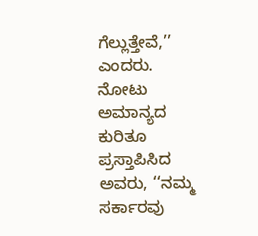ಗೆಲ್ಲುತ್ತೇವೆ,’’ ಎಂದರು. ನೋಟು ಅಮಾನ್ಯದ ಕುರಿತೂ ಪ್ರಸ್ತಾಪಿಸಿದ ಅವರು, ‘‘ನಮ್ಮ ಸರ್ಕಾರವು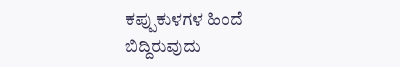ಕಪ್ಪುಕುಳಗಳ ಹಿಂದೆ ಬಿದ್ದಿರುವುದು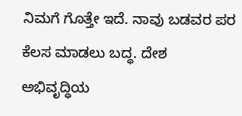ನಿಮಗೆ ಗೊತ್ತೇ ಇದೆ. ನಾವು ಬಡವರ ಪರ ಕೆಲಸ ಮಾಡಲು ಬದ್ಧ. ದೇಶ ಅಭಿವೃದ್ಧಿಯ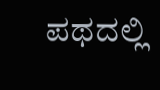ಪಥದಲ್ಲಿ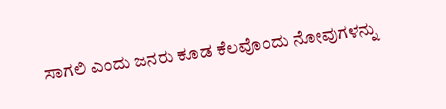ಸಾಗಲಿ ಎಂದು ಜನರು ಕೂಡ ಕೆಲವೊಂದು ನೋವುಗಳನ್ನು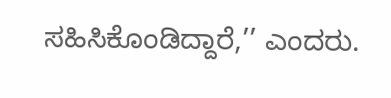ಸಹಿಸಿಕೊಂಡಿದ್ದಾರೆ,’’ ಎಂದರು.